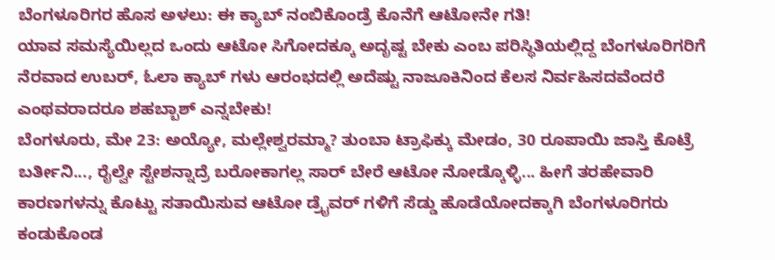ಬೆಂಗಳೂರಿಗರ ಹೊಸ ಅಳಲು: ಈ ಕ್ಯಾಬ್ ನಂಬಿಕೊಂಡ್ರೆ ಕೊನೆಗೆ ಆಟೋನೇ ಗತಿ!
ಯಾವ ಸಮಸ್ಯೆಯಿಲ್ಲದ ಒಂದು ಆಟೋ ಸಿಗೋದಕ್ಕೂ ಅದೃಷ್ಟ ಬೇಕು ಎಂಬ ಪರಿಸ್ಥಿತಿಯಲ್ಲಿದ್ದ ಬೆಂಗಳೂರಿಗರಿಗೆ ನೆರವಾದ ಉಬರ್, ಓಲಾ ಕ್ಯಾಬ್ ಗಳು ಆರಂಭದಲ್ಲಿ ಅದೆಷ್ಟು ನಾಜೂಕಿನಿಂದ ಕೆಲಸ ನಿರ್ವಹಿಸದವೆಂದರೆ ಎಂಥವರಾದರೂ ಶಹಬ್ಬಾಶ್ ಎನ್ನಬೇಕು!
ಬೆಂಗಳೂರು, ಮೇ 23: ಅಯ್ಯೋ, ಮಲ್ಲೇಶ್ವರಮ್ಮಾ? ತುಂಬಾ ಟ್ರಾಫಿಕ್ಕು ಮೇಡಂ, 30 ರೂಪಾಯಿ ಜಾಸ್ತಿ ಕೊಟ್ರೆ ಬರ್ತೀನಿ..., ರೈಲ್ವೇ ಸ್ಟೇಶನ್ನಾದ್ರೆ ಬರೋಕಾಗಲ್ಲ ಸಾರ್ ಬೇರೆ ಆಟೋ ನೋಡ್ಕೊಳ್ಳಿ... ಹೀಗೆ ತರಹೇವಾರಿ ಕಾರಣಗಳನ್ನು ಕೊಟ್ಟು ಸತಾಯಿಸುವ ಆಟೋ ಡ್ರೈವರ್ ಗಳಿಗೆ ಸೆಡ್ಡು ಹೊಡೆಯೋದಕ್ಕಾಗಿ ಬೆಂಗಳೂರಿಗರು ಕಂಡುಕೊಂಡ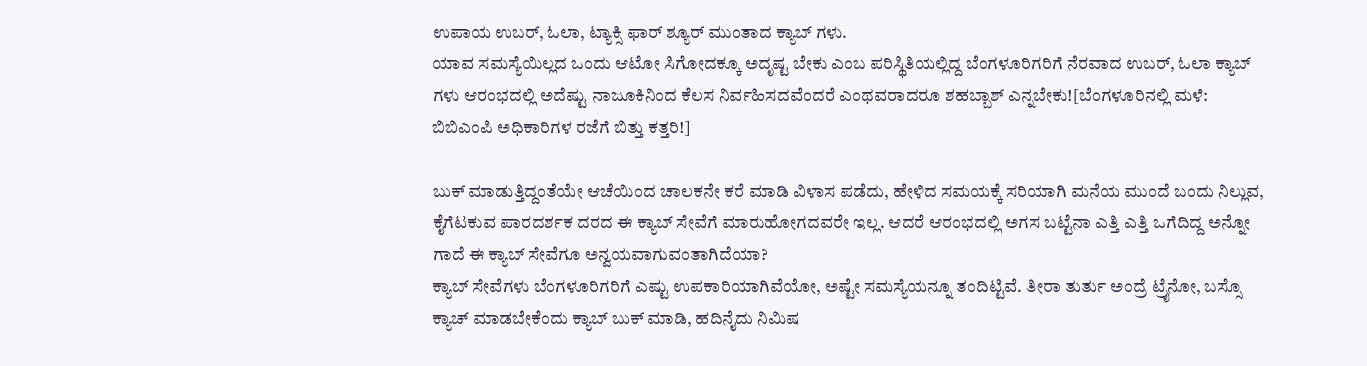ಉಪಾಯ ಉಬರ್, ಓಲಾ, ಟ್ಯಾಕ್ಸಿ ಫಾರ್ ಶ್ಯೂರ್ ಮುಂತಾದ ಕ್ಯಾಬ್ ಗಳು.
ಯಾವ ಸಮಸ್ಯೆಯಿಲ್ಲದ ಒಂದು ಆಟೋ ಸಿಗೋದಕ್ಕೂ ಅದೃಷ್ಟ ಬೇಕು ಎಂಬ ಪರಿಸ್ಥಿತಿಯಲ್ಲಿದ್ದ ಬೆಂಗಳೂರಿಗರಿಗೆ ನೆರವಾದ ಉಬರ್, ಓಲಾ ಕ್ಯಾಬ್ ಗಳು ಆರಂಭದಲ್ಲಿ ಅದೆಷ್ಟು ನಾಜೂಕಿನಿಂದ ಕೆಲಸ ನಿರ್ವಹಿಸದವೆಂದರೆ ಎಂಥವರಾದರೂ ಶಹಬ್ಬಾಶ್ ಎನ್ನಬೇಕು![ಬೆಂಗಳೂರಿನಲ್ಲಿ ಮಳೆ: ಬಿಬಿಎಂಪಿ ಅಧಿಕಾರಿಗಳ ರಜೆಗೆ ಬಿತ್ತು ಕತ್ತರಿ!]

ಬುಕ್ ಮಾಡುತ್ತಿದ್ದಂತೆಯೇ ಆಚೆಯಿಂದ ಚಾಲಕನೇ ಕರೆ ಮಾಡಿ ವಿಳಾಸ ಪಡೆದು, ಹೇಳಿದ ಸಮಯಕ್ಕೆ ಸರಿಯಾಗಿ ಮನೆಯ ಮುಂದೆ ಬಂದು ನಿಲ್ಲುವ, ಕೈಗೆಟಕುವ ಪಾರದರ್ಶಕ ದರದ ಈ ಕ್ಯಾಬ್ ಸೇವೆಗೆ ಮಾರುಹೋಗದವರೇ ಇಲ್ಲ. ಆದರೆ ಆರಂಭದಲ್ಲಿ ಅಗಸ ಬಟ್ಟೆನಾ ಎತ್ತಿ ಎತ್ತಿ ಒಗೆದಿದ್ದ ಅನ್ನೋ ಗಾದೆ ಈ ಕ್ಯಾಬ್ ಸೇವೆಗೂ ಅನ್ವಯವಾಗುವಂತಾಗಿದೆಯಾ?
ಕ್ಯಾಬ್ ಸೇವೆಗಳು ಬೆಂಗಳೂರಿಗರಿಗೆ ಎಷ್ಟು ಉಪಕಾರಿಯಾಗಿವೆಯೋ, ಅಷ್ಟೇ ಸಮಸ್ಯೆಯನ್ನೂ ತಂದಿಟ್ಟಿವೆ. ತೀರಾ ತುರ್ತು ಅಂದ್ರೆ ಟ್ರೈನೋ, ಬಸ್ಸೊ ಕ್ಯಾಚ್ ಮಾಡಬೇಕೆಂದು ಕ್ಯಾಬ್ ಬುಕ್ ಮಾಡಿ, ಹದಿನೈದು ನಿಮಿಷ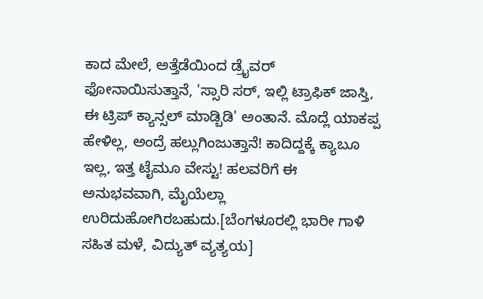ಕಾದ ಮೇಲೆ, ಅತ್ತೆಡೆಯಿಂದ ಡ್ರೈವರ್ ಫೋನಾಯಿಸುತ್ತಾನೆ, 'ಸ್ಸಾರಿ ಸರ್, ಇಲ್ಲಿ ಟ್ರಾಫಿಕ್ ಜಾಸ್ತಿ, ಈ ಟ್ರಿಪ್ ಕ್ಯಾನ್ಸಲ್ ಮಾಡ್ಬಿಡಿ' ಅಂತಾನೆ. ಮೊದ್ಲೆ ಯಾಕಪ್ಪ ಹೇಳಿಲ್ಲ, ಅಂದ್ರೆ ಹಲ್ಲುಗಿಂಜುತ್ತಾನೆ! ಕಾದಿದ್ದಕ್ಕೆ ಕ್ಯಾಬೂ ಇಲ್ಲ, ಇತ್ತ ಟೈಮೂ ವೇಸ್ಟು! ಹಲವರಿಗೆ ಈ ಅನುಭವವಾಗಿ, ಮೈಯೆಲ್ಲಾ ಉರಿದುಹೋಗಿರಬಹುದು.[ಬೆಂಗಳೂರಲ್ಲಿ ಭಾರೀ ಗಾಳಿ ಸಹಿತ ಮಳೆ, ವಿದ್ಯುತ್ ವ್ಯತ್ಯಯ]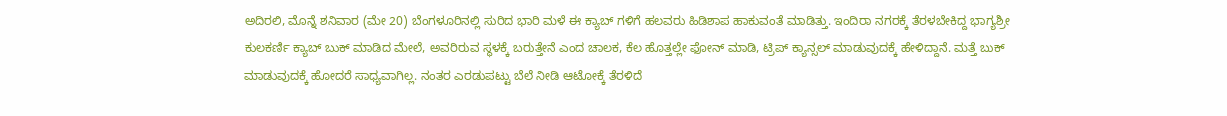ಅದಿರಲಿ, ಮೊನ್ನೆ ಶನಿವಾರ (ಮೇ 20) ಬೆಂಗಳೂರಿನಲ್ಲಿ ಸುರಿದ ಭಾರಿ ಮಳೆ ಈ ಕ್ಯಾಬ್ ಗಳಿಗೆ ಹಲವರು ಹಿಡಿಶಾಪ ಹಾಕುವಂತೆ ಮಾಡಿತ್ತು. ಇಂದಿರಾ ನಗರಕ್ಕೆ ತೆರಳಬೇಕಿದ್ದ ಭಾಗ್ಯಶ್ರೀ ಕುಲಕರ್ಣಿ ಕ್ಯಾಬ್ ಬುಕ್ ಮಾಡಿದ ಮೇಲೆ, ಅವರಿರುವ ಸ್ಥಳಕ್ಕೆ ಬರುತ್ತೇನೆ ಎಂದ ಚಾಲಕ, ಕೆಲ ಹೊತ್ತಲ್ಲೇ ಫೋನ್ ಮಾಡಿ, ಟ್ರಿಪ್ ಕ್ಯಾನ್ಸಲ್ ಮಾಡುವುದಕ್ಕೆ ಹೇಳಿದ್ದಾನೆ. ಮತ್ತೆ ಬುಕ್ ಮಾಡುವುದಕ್ಕೆ ಹೋದರೆ ಸಾಧ್ಯವಾಗಿಲ್ಲ. ನಂತರ ಎರಡುಪಟ್ಟು ಬೆಲೆ ನೀಡಿ ಆಟೋಕ್ಕೆ ತೆರಳಿದೆ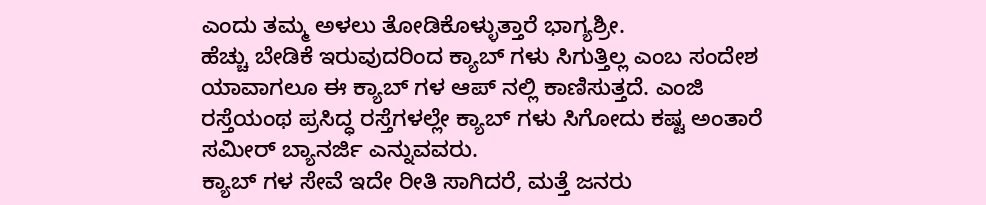ಎಂದು ತಮ್ಮ ಅಳಲು ತೋಡಿಕೊಳ್ಳುತ್ತಾರೆ ಭಾಗ್ಯಶ್ರೀ.
ಹೆಚ್ಚು ಬೇಡಿಕೆ ಇರುವುದರಿಂದ ಕ್ಯಾಬ್ ಗಳು ಸಿಗುತ್ತಿಲ್ಲ ಎಂಬ ಸಂದೇಶ ಯಾವಾಗಲೂ ಈ ಕ್ಯಾಬ್ ಗಳ ಆಪ್ ನಲ್ಲಿ ಕಾಣಿಸುತ್ತದೆ. ಎಂಜಿ ರಸ್ತೆಯಂಥ ಪ್ರಸಿದ್ಧ ರಸ್ತೆಗಳಲ್ಲೇ ಕ್ಯಾಬ್ ಗಳು ಸಿಗೋದು ಕಷ್ಟ ಅಂತಾರೆ ಸಮೀರ್ ಬ್ಯಾನರ್ಜಿ ಎನ್ನುವವರು.
ಕ್ಯಾಬ್ ಗಳ ಸೇವೆ ಇದೇ ರೀತಿ ಸಾಗಿದರೆ, ಮತ್ತೆ ಜನರು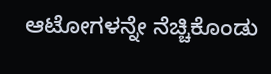ಆಟೋಗಳನ್ನೇ ನೆಚ್ಚಿಕೊಂಡು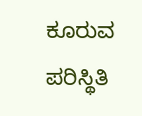ಕೂರುವ ಪರಿಸ್ಥಿತಿ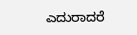ಎದುರಾದರೆ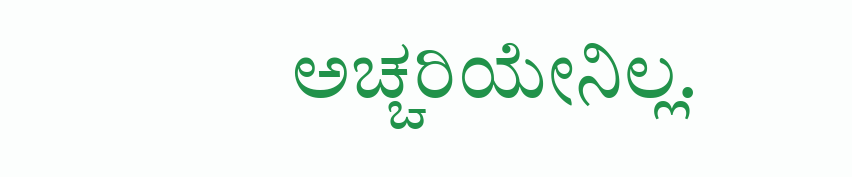ಅಚ್ಚರಿಯೇನಿಲ್ಲ.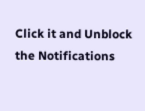Click it and Unblock the Notifications